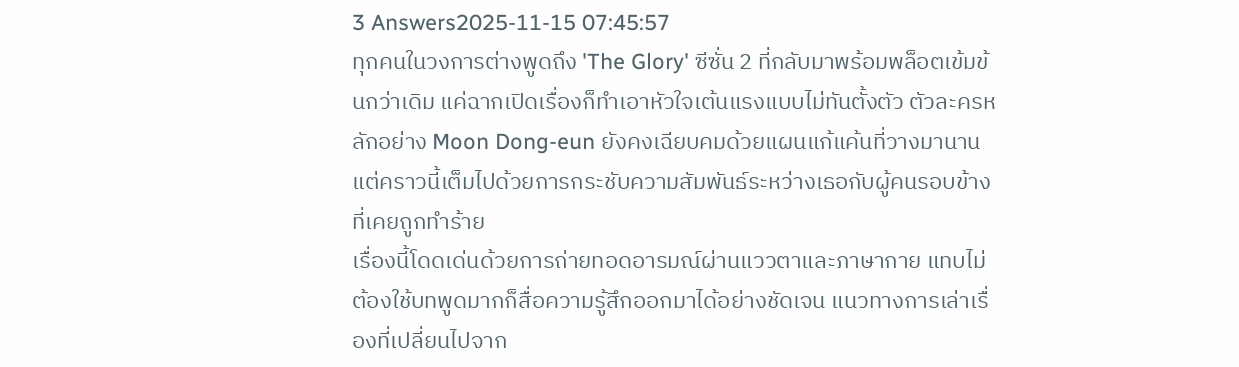3 Answers2025-11-15 07:45:57
ทุกคนในวงการต่างพูดถึง 'The Glory' ซีซั่น 2 ที่กลับมาพร้อมพล็อตเข้มข้นกว่าเดิม แค่ฉากเปิดเรื่องก็ทำเอาหัวใจเต้นแรงแบบไม่ทันตั้งตัว ตัวละครหลักอย่าง Moon Dong-eun ยังคงเฉียบคมด้วยแผนแก้แค้นที่วางมานาน แต่คราวนี้เต็มไปด้วยการกระชับความสัมพันธ์ระหว่างเธอกับผู้คนรอบข้างที่เคยถูกทำร้าย
เรื่องนี้โดดเด่นด้วยการถ่ายทอดอารมณ์ผ่านแววตาและภาษากาย แทบไม่ต้องใช้บทพูดมากก็สื่อความรู้สึกออกมาได้อย่างชัดเจน แนวทางการเล่าเรื่องที่เปลี่ยนไปจาก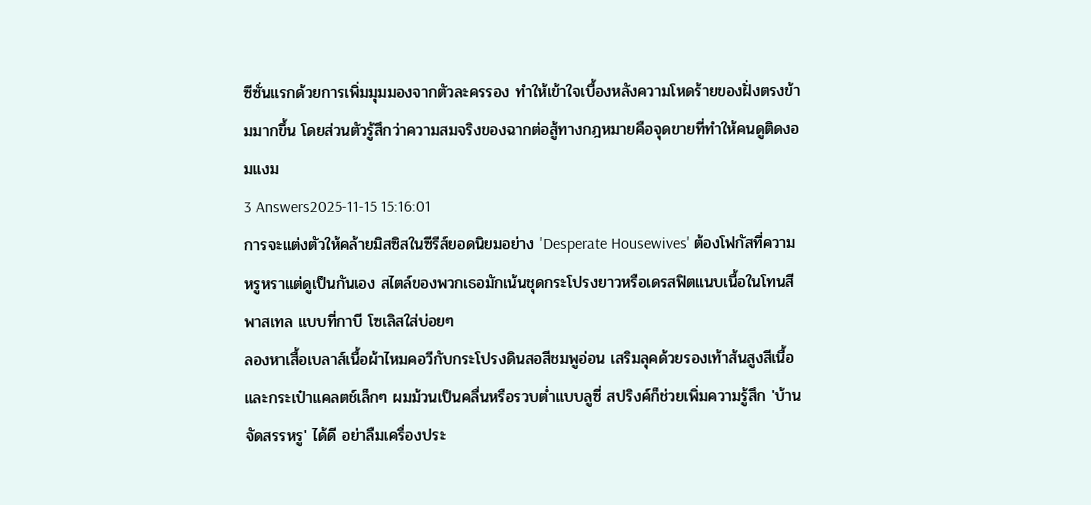ซีซั่นแรกด้วยการเพิ่มมุมมองจากตัวละครรอง ทำให้เข้าใจเบื้องหลังความโหดร้ายของฝั่งตรงข้ามมากขึ้น โดยส่วนตัวรู้สึกว่าความสมจริงของฉากต่อสู้ทางกฎหมายคือจุดขายที่ทำให้คนดูติดงอมแงม
3 Answers2025-11-15 15:16:01
การจะแต่งตัวให้คล้ายมิสซิสในซีรีส์ยอดนิยมอย่าง 'Desperate Housewives' ต้องโฟกัสที่ความหรูหราแต่ดูเป็นกันเอง สไตล์ของพวกเธอมักเน้นชุดกระโปรงยาวหรือเดรสฟิตแนบเนื้อในโทนสีพาสเทล แบบที่กาบี โซเลิสใส่บ่อยๆ
ลองหาเสื้อเบลาส์เนื้อผ้าไหมคอวีกับกระโปรงดินสอสีชมพูอ่อน เสริมลุคด้วยรองเท้าส้นสูงสีเนื้อและกระเป๋าแคลตช์เล็กๆ ผมม้วนเป็นคลื่นหรือรวบต่ำแบบลูซี่ สปริงค์ก็ช่วยเพิ่มความรู้สึก 'บ้านจัดสรรหรู' ได้ดี อย่าลืมเครื่องประ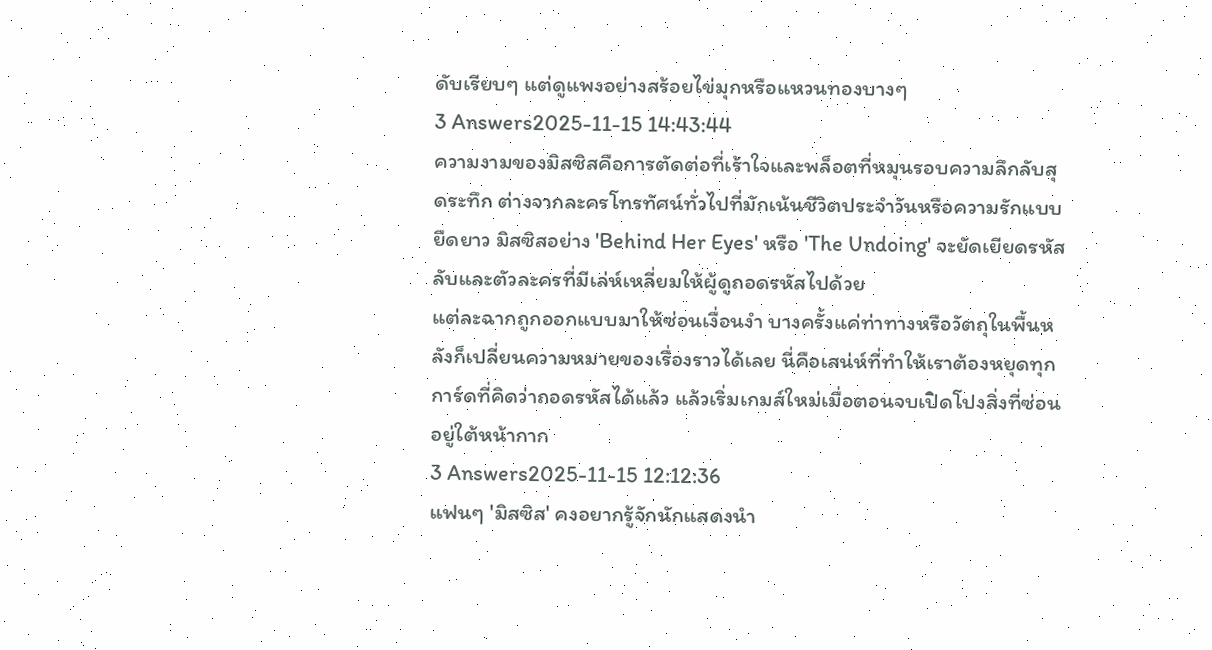ดับเรียบๆ แต่ดูแพงอย่างสร้อยไข่มุกหรือแหวนทองบางๆ
3 Answers2025-11-15 14:43:44
ความงามของมิสซิสคือการตัดต่อที่เร้าใจและพล็อตที่หมุนรอบความลึกลับสุดระทึก ต่างจากละครโทรทัศน์ทั่วไปที่มักเน้นชีวิตประจำวันหรือความรักแบบยืดยาว มิสซิสอย่าง 'Behind Her Eyes' หรือ 'The Undoing' จะยัดเยียดรหัสลับและตัวละครที่มีเล่ห์เหลี่ยมให้ผู้ดูถอดรหัสไปด้วย
แต่ละฉากถูกออกแบบมาให้ซ่อนเงื่อนงำ บางครั้งแค่ท่าทางหรือวัตถุในพื้นหลังก็เปลี่ยนความหมายของเรื่องราวได้เลย นี่คือเสน่ห์ที่ทำให้เราต้องหยุดทุกการ์ดที่คิดว่าถอดรหัสได้แล้ว แล้วเริ่มเกมส์ใหม่เมื่อตอนจบเปิดโปงสิ่งที่ซ่อนอยู่ใต้หน้ากาก
3 Answers2025-11-15 12:12:36
แฟนๆ 'มิสซิส' คงอยากรู้จักนักแสดงนำ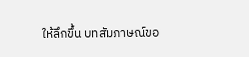ให้ลึกขึ้น บทสัมภาษณ์ขอ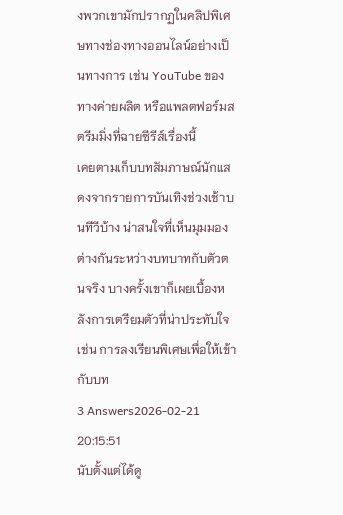งพวกเขามักปรากฏในคลิปพิเศษทางช่องทางออนไลน์อย่างเป็นทางการ เช่น YouTube ของทางค่ายผลิต หรือแพลตฟอร์มสตรีมมิ่งที่ฉายซีรีส์เรื่องนี้
เคยตามเก็บบทสัมภาษณ์นักแสดงจากรายการบันเทิงช่วงเช้าบนทีวีบ้าง น่าสนใจที่เห็นมุมมองต่างกันระหว่างบทบาทกับตัวตนจริง บางครั้งเขาก็เผยเบื้องหลังการเตรียมตัวที่น่าประทับใจ เช่น การลงเรียนพิเศษเพื่อให้เข้ากับบท
3 Answers2026-02-21 20:15:51
นับตั้งแต่ได้ดู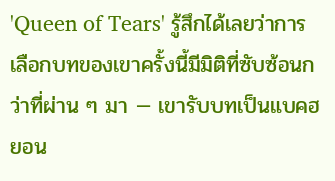'Queen of Tears' รู้สึกได้เลยว่าการเลือกบทของเขาครั้งนี้มีมิติที่ซับซ้อนกว่าที่ผ่าน ๆ มา — เขารับบทเป็นแบคฮยอน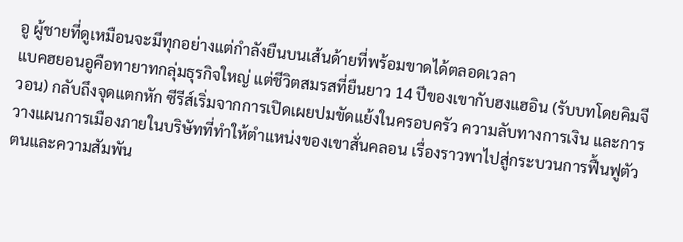อู ผู้ชายที่ดูเหมือนจะมีทุกอย่างแต่กำลังยืนบนเส้นด้ายที่พร้อมขาดได้ตลอดเวลา
แบคฮยอนอูคือทายาทกลุ่มธุรกิจใหญ่ แต่ชีวิตสมรสที่ยืนยาว 14 ปีของเขากับฮงแฮอิน (รับบทโดยคิมจีวอน) กลับถึงจุดแตกหัก ซีรีส์เริ่มจากการเปิดเผยปมขัดแย้งในครอบครัว ความลับทางการเงิน และการวางแผนการเมืองภายในบริษัทที่ทำให้ตำแหน่งของเขาสั่นคลอน เรื่องราวพาไปสู่กระบวนการฟื้นฟูตัวตนและความสัมพัน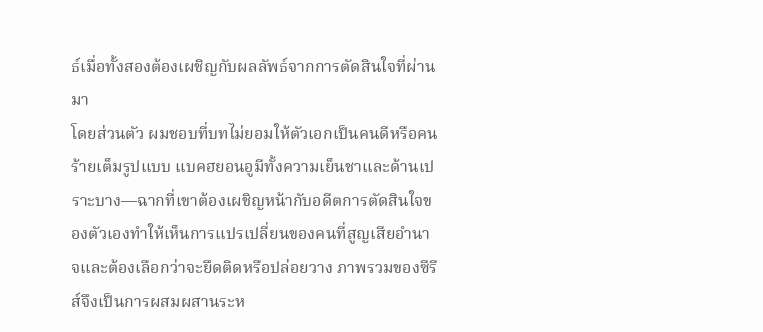ธ์เมื่อทั้งสองต้องเผชิญกับผลลัพธ์จากการตัดสินใจที่ผ่านมา
โดยส่วนตัว ผมชอบที่บทไม่ยอมให้ตัวเอกเป็นคนดีหรือคนร้ายเต็มรูปแบบ แบคฮยอนอูมีทั้งความเย็นชาและด้านเปราะบาง—ฉากที่เขาต้องเผชิญหน้ากับอดีตการตัดสินใจของตัวเองทำให้เห็นการแปรเปลี่ยนของคนที่สูญเสียอำนาจและต้องเลือกว่าจะยึดติดหรือปล่อยวาง ภาพรวมของซีรีส์จึงเป็นการผสมผสานระห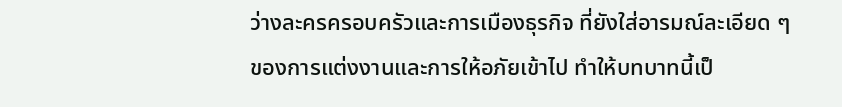ว่างละครครอบครัวและการเมืองธุรกิจ ที่ยังใส่อารมณ์ละเอียด ๆ ของการแต่งงานและการให้อภัยเข้าไป ทำให้บทบาทนี้เป็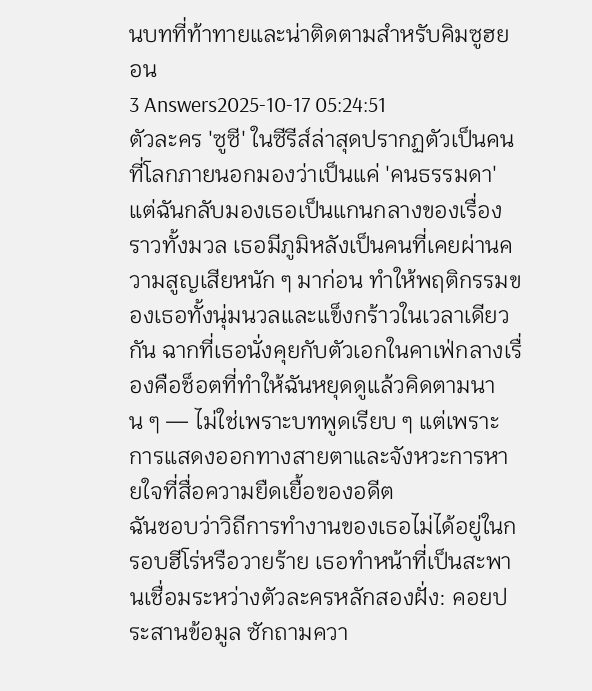นบทที่ท้าทายและน่าติดตามสำหรับคิมซูฮยอน
3 Answers2025-10-17 05:24:51
ตัวละคร 'ซูซี' ในซีรีส์ล่าสุดปรากฏตัวเป็นคนที่โลกภายนอกมองว่าเป็นแค่ 'คนธรรมดา' แต่ฉันกลับมองเธอเป็นแกนกลางของเรื่องราวทั้งมวล เธอมีภูมิหลังเป็นคนที่เคยผ่านความสูญเสียหนัก ๆ มาก่อน ทำให้พฤติกรรมของเธอทั้งนุ่มนวลและแข็งกร้าวในเวลาเดียวกัน ฉากที่เธอนั่งคุยกับตัวเอกในคาเฟ่กลางเรื่องคือช็อตที่ทำให้ฉันหยุดดูแล้วคิดตามนาน ๆ — ไม่ใช่เพราะบทพูดเรียบ ๆ แต่เพราะการแสดงออกทางสายตาและจังหวะการหายใจที่สื่อความยืดเยื้อของอดีต
ฉันชอบว่าวิถีการทำงานของเธอไม่ได้อยู่ในกรอบฮีโร่หรือวายร้าย เธอทำหน้าที่เป็นสะพานเชื่อมระหว่างตัวละครหลักสองฝั่ง: คอยประสานข้อมูล ซักถามควา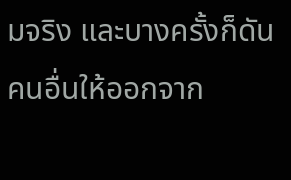มจริง และบางครั้งก็ดันคนอื่นให้ออกจาก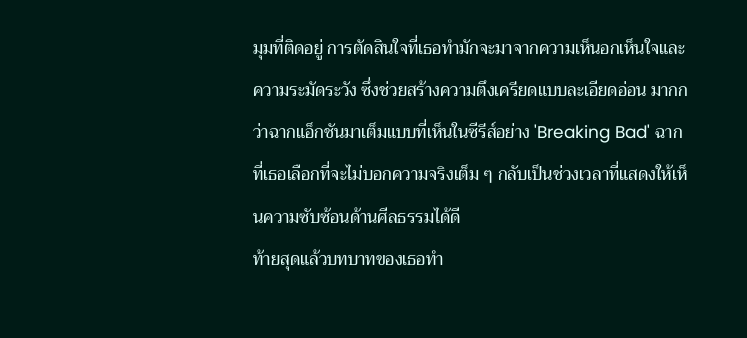มุมที่ติดอยู่ การตัดสินใจที่เธอทำมักจะมาจากความเห็นอกเห็นใจและความระมัดระวัง ซึ่งช่วยสร้างความตึงเครียดแบบละเอียดอ่อน มากกว่าฉากแอ็กชันมาเต็มแบบที่เห็นในซีรีส์อย่าง 'Breaking Bad' ฉากที่เธอเลือกที่จะไม่บอกความจริงเต็ม ๆ กลับเป็นช่วงเวลาที่แสดงให้เห็นความซับซ้อนด้านศีลธรรมได้ดี
ท้ายสุดแล้วบทบาทของเธอทำ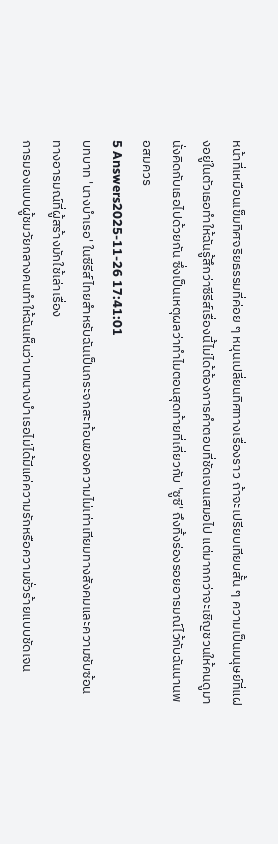หน้าที่เหมือนเข็มทิศจริยธรรมที่ค่อย ๆ หมุนเปลี่ยนทิศทางเรื่องราว ถ้าจะเปรียบเทียบสั้น ๆ ความเป็นมนุษย์ที่แฝงอยู่ในตัวเธอทำให้ฉันรู้สึกว่าซีรีส์เรื่องนี้ไม่ได้ต้องการคำตอบที่ชัดเจนเสมอไป แต่มากกว่าจะเชิญชวนให้คนดูมานั่งคิดกับเธอไปด้วยกัน ซึ่งเป็นเหตุผลว่าทำไมตอนสุดท้ายที่เกี่ยวกับ 'ซูซี' ถึงทิ้งร่องรอยอารมณ์ไว้กับฉันนานพอสมควร
5 Answers2025-11-26 17:41:01
บทบาท 'นางบำเรอ' ในซีรีส์ไทยสำหรับฉันเป็นกระจกสะท้อนของความไม่เท่าเทียมทางสังคมและความซับซ้อนทางอารมณ์ที่ผู้สร้างมักใช้เล่าเรื่อง
การมองแบบผู้ชมวัยกลางคนทำให้ฉันเห็นว่าบทนางบำเรอไม่ได้มีแค่ความรักหรือความชั่วร้ายแบบชัดเจน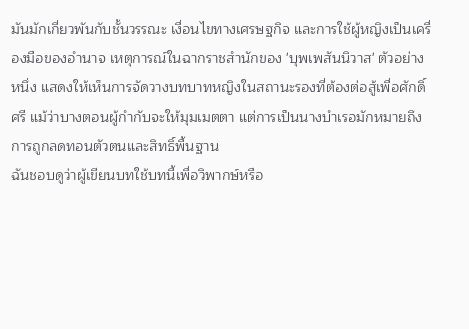มันมักเกี่ยวพันกับชั้นวรรณะ เงื่อนไขทางเศรษฐกิจ และการใช้ผู้หญิงเป็นเครื่องมือของอำนาจ เหตุการณ์ในฉากราชสำนักของ 'บุพเพสันนิวาส' ตัวอย่างหนึ่ง แสดงให้เห็นการจัดวางบทบาทหญิงในสถานะรองที่ต้องต่อสู้เพื่อศักดิ์ศรี แม้ว่าบางตอนผู้กำกับจะให้มุมเมตตา แต่การเป็นนางบำเรอมักหมายถึงการถูกลดทอนตัวตนและสิทธิ์พื้นฐาน
ฉันชอบดูว่าผู้เขียนบทใช้บทนี้เพื่อวิพากษ์หรือ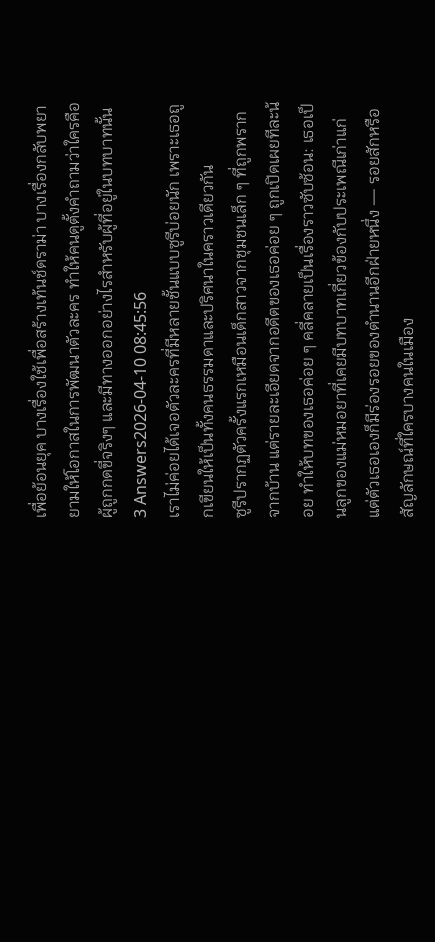เพื่อย้อนยุค บางเรื่องใช้เพื่อสร้างเท้นช์ดราม่า บางเรื่องกลับพยายามให้โอกาสในการพัฒนาตัวละคร ทำให้คนดูตั้งคำถามว่าใครคือผู้ถูกกดขี่จริงๆ และมีทางออกอย่างไรสำหรับผู้ที่อยู่ในบทบาทนั้น
3 Answers2026-04-10 08:45:56
เราไม่ค่อยได้เจอตัวละครที่มีหลายชั้นแบบซูรีบ่อยนัก เพราะเธอถูกเขียนให้เป็นทั้งคนธรรมดาและปริศนาในคราวเดียวกัน
ซูรีปรากฏตัวครั้งแรกเหมือนเด็กสาวจากชุมชนเล็ก ๆ ที่ถูกพรากจากบ้าน แต่รายละเอียดจากอดีตของเธอค่อย ๆ ถูกเปิดเผยทีละน้อย ทำให้บทของเธอค่อย ๆ คลี่คลายเป็นเรื่องราวซับซ้อน: เธอเป็นลูกของแม่หมอยาที่เคยมีบทบาทเกี่ยวข้องกับประเพณีเก่าแก่ แต่ตัวเธอเองก็มีร่องรอยของตำนานอีกฝ่ายหนึ่ง — รอยสักหรือสัญลักษณ์ที่ใครบางคนในเมือง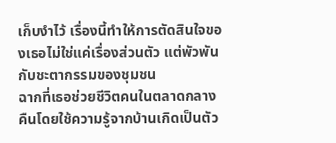เก็บงำไว้ เรื่องนี้ทำให้การตัดสินใจของเธอไม่ใช่แค่เรื่องส่วนตัว แต่พัวพันกับชะตากรรมของชุมชน
ฉากที่เธอช่วยชีวิตคนในตลาดกลางคืนโดยใช้ความรู้จากบ้านเกิดเป็นตัว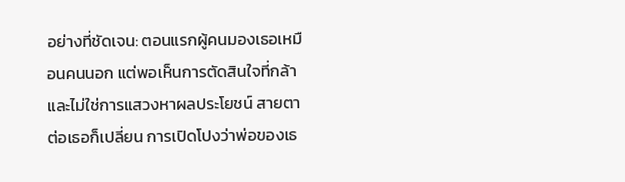อย่างที่ชัดเจน: ตอนแรกผู้คนมองเธอเหมือนคนนอก แต่พอเห็นการตัดสินใจที่กล้าและไม่ใช่การแสวงหาผลประโยชน์ สายตาต่อเธอก็เปลี่ยน การเปิดโปงว่าพ่อของเธ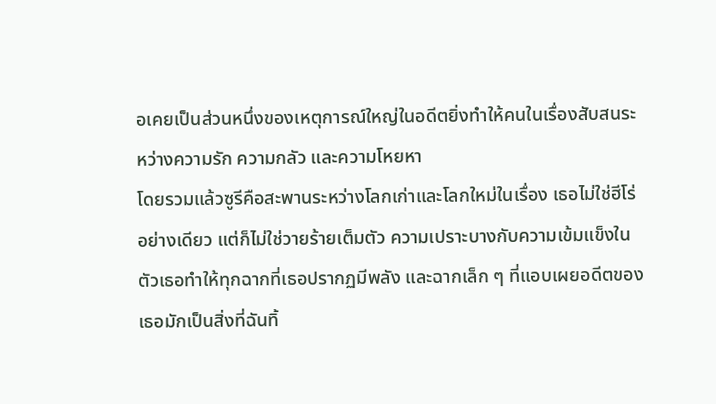อเคยเป็นส่วนหนึ่งของเหตุการณ์ใหญ่ในอดีตยิ่งทำให้คนในเรื่องสับสนระหว่างความรัก ความกลัว และความโหยหา
โดยรวมแล้วซูรีคือสะพานระหว่างโลกเก่าและโลกใหม่ในเรื่อง เธอไม่ใช่ฮีโร่อย่างเดียว แต่ก็ไม่ใช่วายร้ายเต็มตัว ความเปราะบางกับความเข้มแข็งในตัวเธอทำให้ทุกฉากที่เธอปรากฏมีพลัง และฉากเล็ก ๆ ที่แอบเผยอดีตของเธอมักเป็นสิ่งที่ฉันทิ้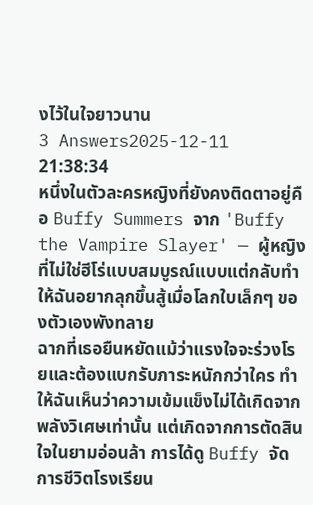งไว้ในใจยาวนาน
3 Answers2025-12-11 21:38:34
หนึ่งในตัวละครหญิงที่ยังคงติดตาอยู่คือ Buffy Summers จาก 'Buffy the Vampire Slayer' — ผู้หญิงที่ไม่ใช่ฮีโร่แบบสมบูรณ์แบบแต่กลับทำให้ฉันอยากลุกขึ้นสู้เมื่อโลกใบเล็กๆ ของตัวเองพังทลาย
ฉากที่เธอยืนหยัดแม้ว่าแรงใจจะร่วงโรยและต้องแบกรับภาระหนักกว่าใคร ทำให้ฉันเห็นว่าความเข้มแข็งไม่ได้เกิดจากพลังวิเศษเท่านั้น แต่เกิดจากการตัดสินใจในยามอ่อนล้า การได้ดู Buffy จัดการชีวิตโรงเรียน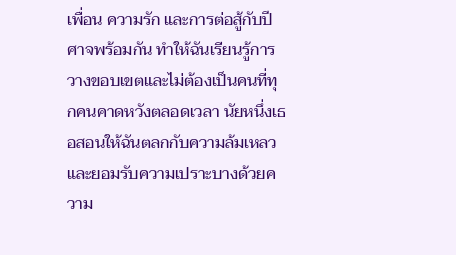เพื่อน ความรัก และการต่อสู้กับปีศาจพร้อมกัน ทำให้ฉันเรียนรู้การวางขอบเขตและไม่ต้องเป็นคนที่ทุกคนคาดหวังตลอดเวลา นัยหนึ่งเธอสอนให้ฉันตลกกับความล้มเหลวและยอมรับความเปราะบางด้วยความ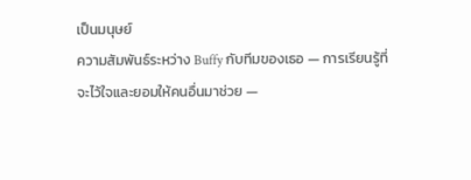เป็นมนุษย์
ความสัมพันธ์ระหว่าง Buffy กับทีมของเธอ — การเรียนรู้ที่จะไว้ใจและยอมให้คนอื่นมาช่วย —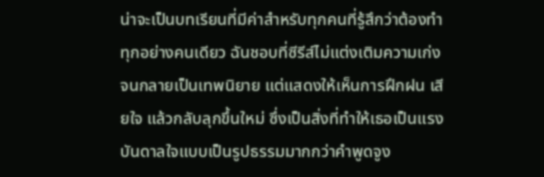น่าจะเป็นบทเรียนที่มีค่าสำหรับทุกคนที่รู้สึกว่าต้องทำทุกอย่างคนเดียว ฉันชอบที่ซีรีส์ไม่แต่งเติมความเก่งจนกลายเป็นเทพนิยาย แต่แสดงให้เห็นการฝึกฝน เสียใจ แล้วกลับลุกขึ้นใหม่ ซึ่งเป็นสิ่งที่ทำให้เธอเป็นแรงบันดาลใจแบบเป็นรูปธรรมมากกว่าคำพูดจูง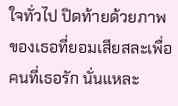ใจทั่วไป ปิดท้ายด้วยภาพของเธอที่ยอมเสียสละเพื่อคนที่เธอรัก นั่นแหละ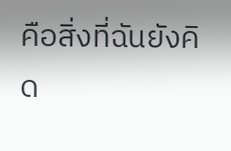คือสิ่งที่ฉันยังคิด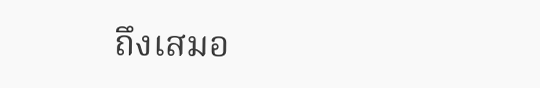ถึงเสมอ